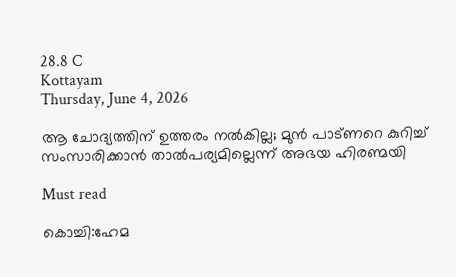28.8 C
Kottayam
Thursday, June 4, 2026

ആ ചോദ്യത്തിന് ഉത്തരം നല്‍കില്ല; മുന്‍ പാട്ണറെ കുറിച്ച് സംസാരിക്കാന്‍ താല്‍പര്യമില്ലെന്ന് അഭയ ഹിരണ്മയി

Must read

കൊച്ചി:ഹേമ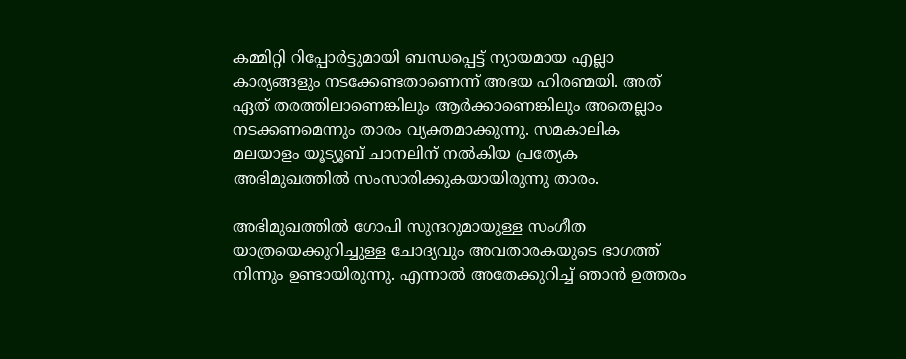കമ്മിറ്റി റിപ്പോർട്ടുമായി ബന്ധപ്പെട്ട് ന്യായമായ എല്ലാ കാര്യങ്ങളും നടക്കേണ്ടതാണെന്ന് അഭയ ഹിരണ്മയി. അത് ഏത് തരത്തിലാണെങ്കിലും ആർക്കാണെങ്കിലും അതെല്ലാം നടക്കണമെന്നും താരം വ്യക്തമാക്കുന്നു. സമകാലിക മലയാളം യൂട്യൂബ് ചാനലിന് നല്‍കിയ പ്രത്യേക അഭിമുഖത്തില്‍ സംസാരിക്കുകയായിരുന്നു താരം.

അഭിമുഖത്തില്‍ ഗോപി സുന്ദറുമായുള്ള സംഗീത യാത്രയെക്കുറിച്ചുള്ള ചോദ്യവും അവതാരകയുടെ ഭാഗത്ത് നിന്നും ഉണ്ടായിരുന്നു. എന്നാല്‍ അതേക്കുറിച്ച് ഞാന്‍ ഉത്തരം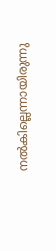നല്‍കില്ലെന്നായിരുന്നു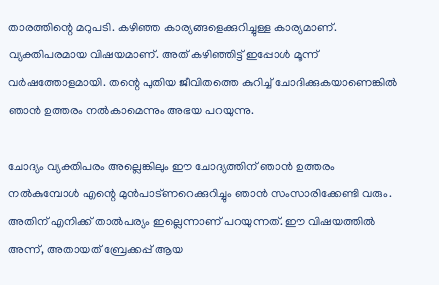താരത്തിന്റെ മറുപടി. കഴിഞ്ഞ കാര്യങ്ങളെക്കുറിച്ചുള്ള കാര്യമാണ്. വ്യക്തിപരമായ വിഷയമാണ്. അത് കഴിഞ്ഞിട്ട് ഇപ്പോള്‍ മൂന്ന് വർഷത്തോളമായി. തന്റെ പുതിയ ജീവിതത്തെ കുറിച്ച് ചോദിക്കുകയാണെങ്കില്‍ ഞാന്‍ ഉത്തരം നല്‍കാമെന്നും അഭയ പറയുന്നു.

ചോദ്യം വ്യക്തിപരം അല്ലെങ്കിലും ഈ ചോദ്യത്തിന് ഞാന്‍ ഉത്തരം നല്‍കുമ്പോള്‍ എന്റെ മുന്‍പാട്ണറെക്കുറിച്ചും ഞാന്‍ സംസാരിക്കേണ്ടി വരും. അതിന് എനിക്ക് താല്‍പര്യം ഇല്ലെന്നാണ് പറയുന്നത്. ഈ വിഷയത്തില്‍ അന്ന്, അതായത് ബ്രേക്കപ്പ് ആയ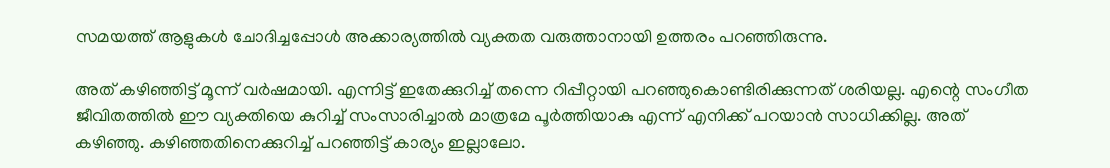സമയത്ത് ആളുകള്‍ ചോദിച്ചപ്പോള്‍ അക്കാര്യത്തില്‍ വ്യക്തത വരുത്താനായി ഉത്തരം പറഞ്ഞിരുന്നു.

അത് കഴിഞ്ഞിട്ട് മൂന്ന് വർഷമായി. എന്നിട്ട് ഇതേക്കുറിച്ച് തന്നെ റിപ്പീറ്റായി പറഞ്ഞുകൊണ്ടിരിക്കുന്നത് ശരിയല്ല. എന്റെ സംഗീത ജീവിതത്തില്‍ ഈ വ്യക്തിയെ കുറിച്ച് സംസാരിച്ചാല്‍ മാത്രമേ പൂർത്തിയാകു എന്ന് എനിക്ക് പറയാന്‍ സാധിക്കില്ല. അത് കഴിഞ്ഞു. കഴിഞ്ഞതിനെക്കുറിച്ച് പറഞ്ഞിട്ട് കാര്യം ഇല്ലാലോ.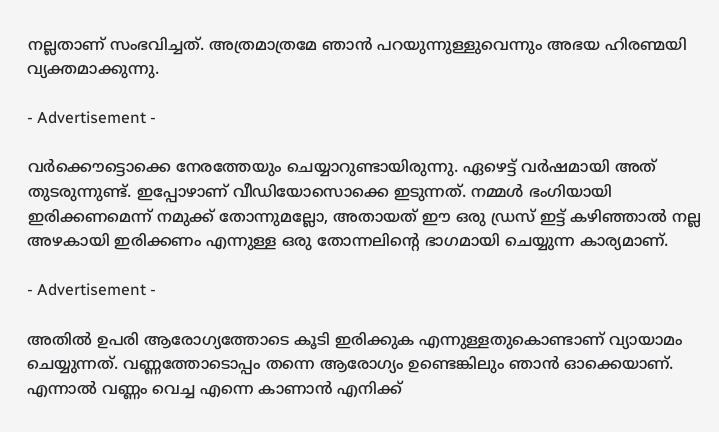നല്ലതാണ് സംഭവിച്ചത്. അത്രമാത്രമേ ഞാന്‍ പറയുന്നുള്ളുവെന്നും അഭയ ഹിരണ്മയി വ്യക്തമാക്കുന്നു.

- Advertisement -

വർക്കൌട്ടൊക്കെ നേരത്തേയും ചെയ്യാറുണ്ടായിരുന്നു. ഏഴെട്ട് വർഷമായി അത് തുടരുന്നുണ്ട്. ഇപ്പോഴാണ് വീഡിയോസൊക്കെ ഇടുന്നത്. നമ്മള്‍ ഭംഗിയായി ഇരിക്കണമെന്ന് നമുക്ക് തോന്നുമല്ലോ, അതായത് ഈ ഒരു ഡ്രസ് ഇട്ട് കഴിഞ്ഞാല്‍ നല്ല അഴകായി ഇരിക്കണം എന്നുള്ള ഒരു തോന്നലിന്റെ ഭാഗമായി ചെയ്യുന്ന കാര്യമാണ്.

- Advertisement -

അതില്‍ ഉപരി ആരോഗ്യത്തോടെ കൂടി ഇരിക്കുക എന്നുള്ളതുകൊണ്ടാണ് വ്യായാമം ചെയ്യുന്നത്. വണ്ണത്തോടൊപ്പം തന്നെ ആരോഗ്യം ഉണ്ടെങ്കിലും ഞാന്‍ ഓക്കെയാണ്. എന്നാല്‍ വണ്ണം വെച്ച എന്നെ കാണാന്‍ എനിക്ക്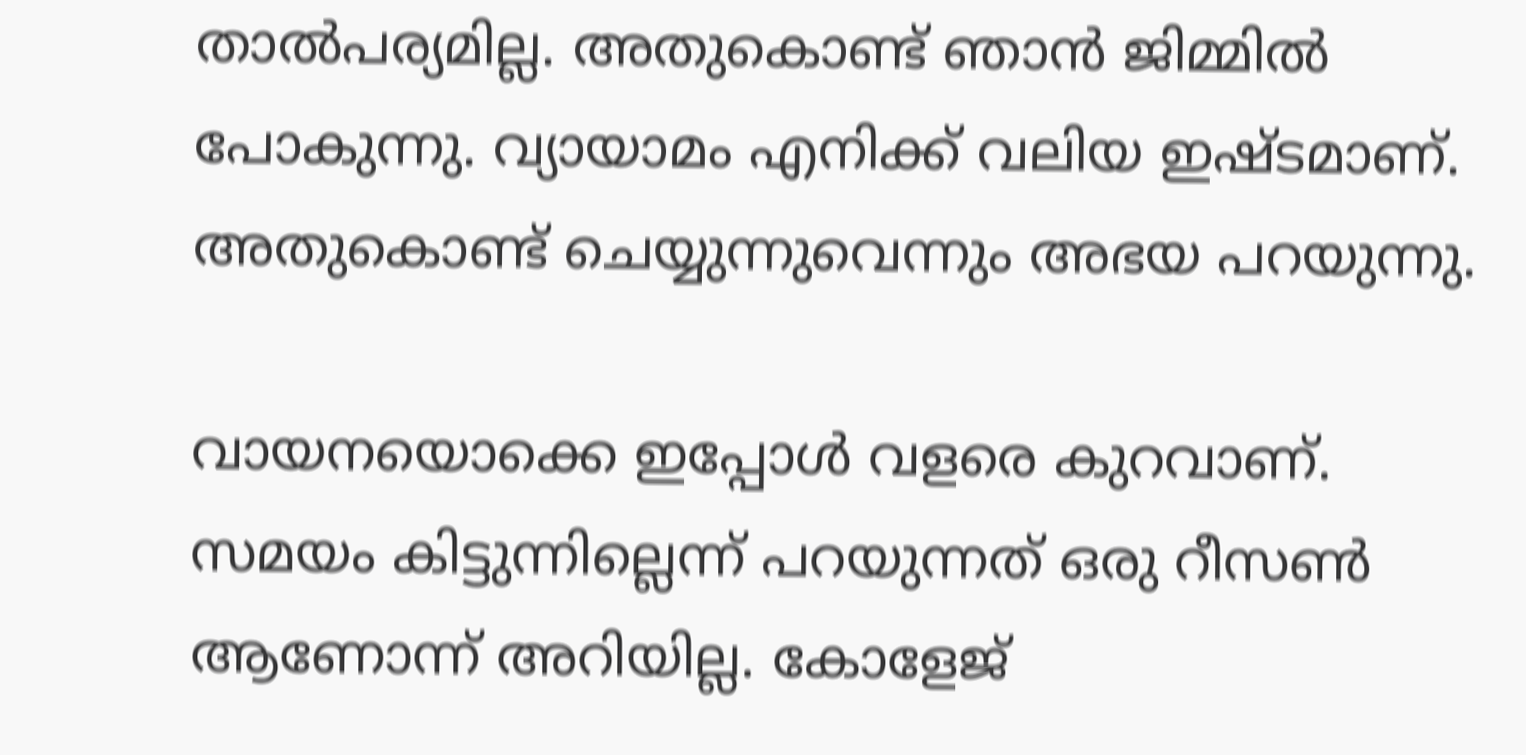താല്‍പര്യമില്ല. അതുകൊണ്ട് ഞാന്‍ ജിമ്മില്‍ പോകുന്നു. വ്യായാമം എനിക്ക് വലിയ ഇഷ്ടമാണ്. അതുകൊണ്ട് ചെയ്യുന്നുവെന്നും അഭയ പറയുന്നു.

വായനയൊക്കെ ഇപ്പോള്‍ വളരെ കുറവാണ്. സമയം കിട്ടുന്നില്ലെന്ന് പറയുന്നത് ഒരു റീസണ്‍ ആണോന്ന് അറിയില്ല. കോളേജ്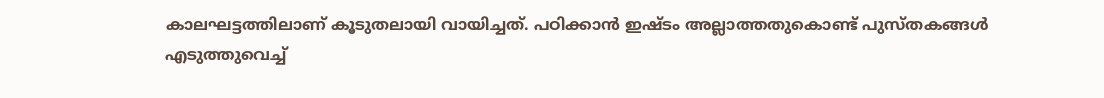കാലഘട്ടത്തിലാണ് കൂടുതലായി വായിച്ചത്. പഠിക്കാന്‍ ഇഷ്ടം അല്ലാത്തതുകൊണ്ട് പുസ്തകങ്ങള്‍ എടുത്തുവെച്ച്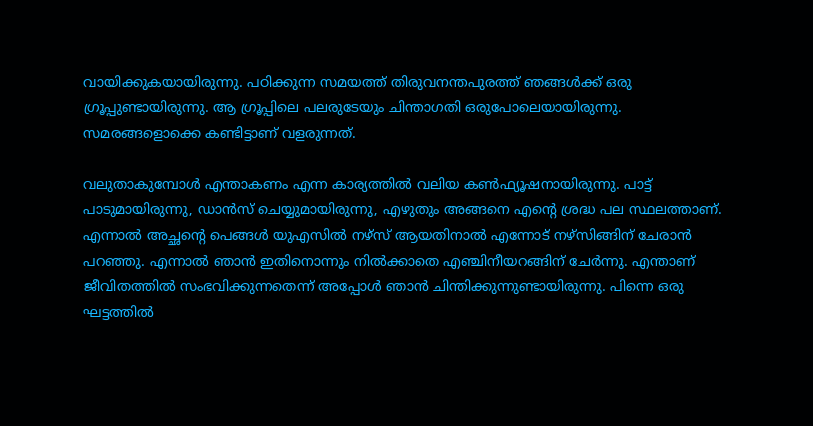വായിക്കുകയായിരുന്നു. പഠിക്കുന്ന സമയത്ത് തിരുവനന്തപുരത്ത് ഞങ്ങള്‍ക്ക് ഒരു ഗ്രൂപ്പുണ്ടായിരുന്നു. ആ ഗ്രൂപ്പിലെ പലരുടേയും ചിന്താഗതി ഒരുപോലെയായിരുന്നു. സമരങ്ങളൊക്കെ കണ്ടിട്ടാണ് വളരുന്നത്.

വലുതാകുമ്പോള്‍ എന്താകണം എന്ന കാര്യത്തില്‍ വലിയ കണ്‍ഫ്യൂഷനായിരുന്നു. പാട്ട് പാടുമായിരുന്നു, ഡാന്‍സ് ചെയ്യുമായിരുന്നു, എഴുതും അങ്ങനെ എന്റെ ശ്രദ്ധ പല സ്ഥലത്താണ്. എന്നാല്‍ അച്ഛന്റെ പെങ്ങള്‍ യുഎസില്‍ നഴ്സ് ആയതിനാല്‍ എന്നോട് നഴ്സിങ്ങിന് ചേരാന്‍ പറഞ്ഞു. എന്നാല്‍ ഞാന്‍ ഇതിനൊന്നും നില്‍ക്കാതെ എഞ്ചിനീയറങ്ങിന് ചേർന്നു. എന്താണ് ജീവിതത്തില്‍ സംഭവിക്കുന്നതെന്ന് അപ്പോള്‍ ഞാന്‍ ചിന്തിക്കുന്നുണ്ടായിരുന്നു. പിന്നെ ഒരു ഘട്ടത്തില്‍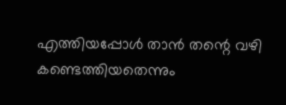എത്തിയപ്പോള്‍ താന്‍ തന്റെ വഴി കണ്ടെത്തിയതെന്നും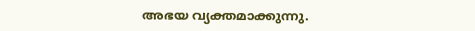അഭയ വ്യക്തമാക്കുന്നു.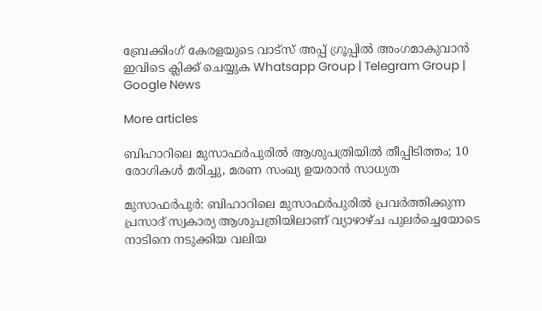ബ്രേക്കിംഗ് കേരളയുടെ വാട്സ് അപ്പ് ഗ്രൂപ്പിൽ അംഗമാകുവാൻ ഇവിടെ ക്ലിക്ക് ചെയ്യുക Whatsapp Group | Telegram Group | Google News

More articles

ബിഹാറിലെ മുസാഫർപുരിൽ ആശുപത്രിയിൽ തീപ്പിടിത്തം; 10 രോഗികൾ മരിച്ചു, മരണ സംഖ്യ ഉയരാൻ സാധ്യത

മുസാഫർപുർ: ബിഹാറിലെ മുസാഫർപുരിൽ പ്രവർത്തിക്കുന്ന പ്രസാദ് സ്വകാര്യ ആശുപത്രിയിലാണ് വ്യാഴാഴ്ച പുലർച്ചെയോടെ നാടിനെ നടുക്കിയ വലിയ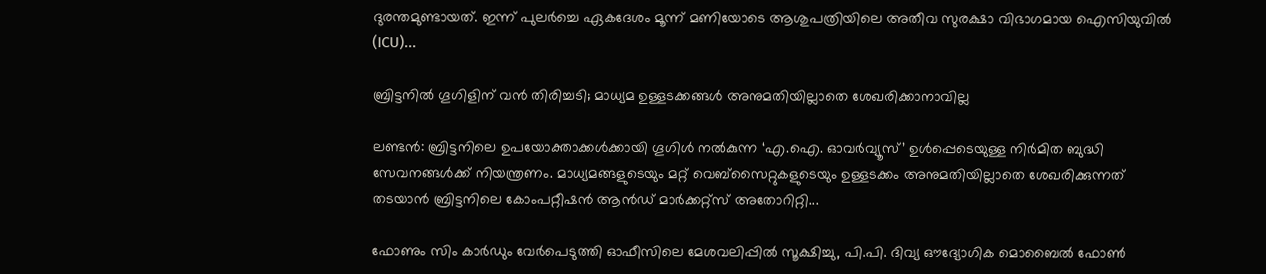ദുരന്തമുണ്ടായത്. ഇന്ന് പുലർച്ചെ ഏകദേശം മൂന്ന് മണിയോടെ ആശുപത്രിയിലെ അതീവ സുരക്ഷാ വിഭാഗമായ ഐസിയുവിൽ (ICU)...

ബ്രിട്ടനിൽ ഗൂഗിളിന് വൻ തിരിച്ചടി; മാധ്യമ ഉള്ളടക്കങ്ങൾ അനുമതിയില്ലാതെ ശേഖരിക്കാനാവില്ല

ലണ്ടൻ: ബ്രിട്ടനിലെ ഉപയോക്താക്കൾക്കായി ഗൂഗിൾ നൽകുന്ന ‘എ.ഐ. ഓവർവ്യൂസ്’ ഉൾപ്പെടെയുള്ള നിർമിത ബുദ്ധി സേവനങ്ങൾക്ക് നിയന്ത്രണം. മാധ്യമങ്ങളുടെയും മറ്റ് വെബ്‌സൈറ്റുകളുടെയും ഉള്ളടക്കം അനുമതിയില്ലാതെ ശേഖരിക്കുന്നത് തടയാൻ ബ്രിട്ടനിലെ കോംപറ്റീഷൻ ആൻഡ് മാർക്കറ്റ്സ് അതോറിറ്റി...

ഫോണും സിം കാർഡും വേർപെടുത്തി ഓഫീസിലെ മേശവലിപ്പിൽ സൂക്ഷിച്ചു, പി.പി. ദിവ്യ ഔദ്യോഗിക മൊബൈൽ ഫോൺ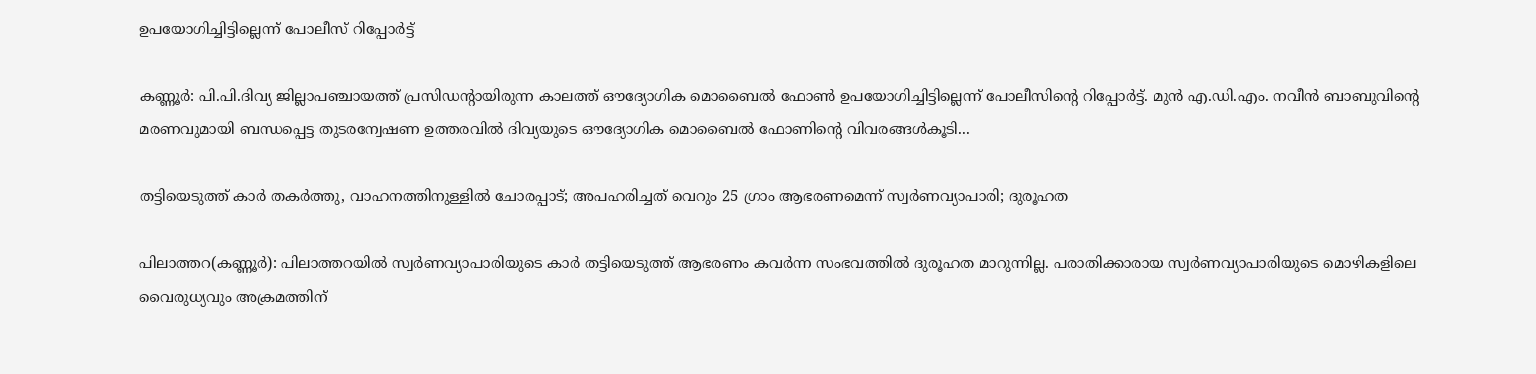ഉപയോഗിച്ചിട്ടില്ലെന്ന് പോലീസ് റിപ്പോർട്ട്

കണ്ണൂർ: പി.പി.ദിവ്യ ജില്ലാപഞ്ചായത്ത് പ്രസിഡന്റായിരുന്ന കാലത്ത് ഔദ്യോഗിക മൊബൈൽ ഫോൺ ഉപയോഗിച്ചിട്ടില്ലെന്ന് പോലീസിന്റെ റിപ്പോർട്ട്. മുൻ എ.ഡി.എം. നവീൻ ബാബുവിന്റെ മരണവുമായി ബന്ധപ്പെട്ട തുടരന്വേഷണ ഉത്തരവിൽ ദിവ്യയുടെ ഔദ്യോഗിക മൊബൈൽ ഫോണിന്റെ വിവരങ്ങൾകൂടി...

തട്ടിയെടുത്ത് കാർ തകർത്തു, വാഹനത്തിനുള്ളിൽ ചോരപ്പാട്; അപഹരിച്ചത് വെറും 25 ഗ്രാം ആഭരണമെന്ന് സ്വർണവ്യാപാരി; ദുരൂഹത

പിലാത്തറ(കണ്ണൂർ): പിലാത്തറയിൽ സ്വർണവ്യാപാരിയുടെ കാർ തട്ടിയെടുത്ത് ആഭരണം കവർന്ന സംഭവത്തിൽ ദുരൂഹത മാറുന്നില്ല. പരാതിക്കാരായ സ്വർണവ്യാപാരിയുടെ മൊഴികളിലെ വൈരുധ്യവും അക്രമത്തിന്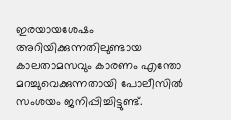ഇരയായശേഷം അറിയിക്കുന്നതിലുണ്ടായ കാലതാമസവും കാരണം എന്തോ മറച്ചുവെക്കുന്നതായി പോലീസിൽ സംശയം ജനിപ്പിച്ചിട്ടുണ്ട്.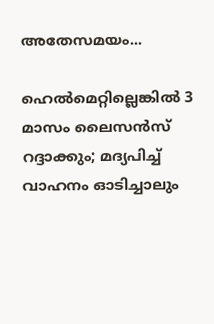അതേസമയം...

ഹെൽമെറ്റില്ലെങ്കിൽ 3 മാസം ലൈസൻസ് റദ്ദാക്കും; മദ്യപിച്ച് വാഹനം ഓടിച്ചാലും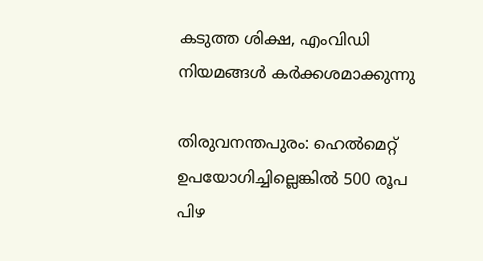കടുത്ത ശിക്ഷ, എംവിഡി നിയമങ്ങൾ കർക്കശമാക്കുന്നു

തിരുവനന്തപുരം: ഹെൽമെറ്റ് ഉപയോഗിച്ചില്ലെങ്കിൽ 500 രൂപ പിഴ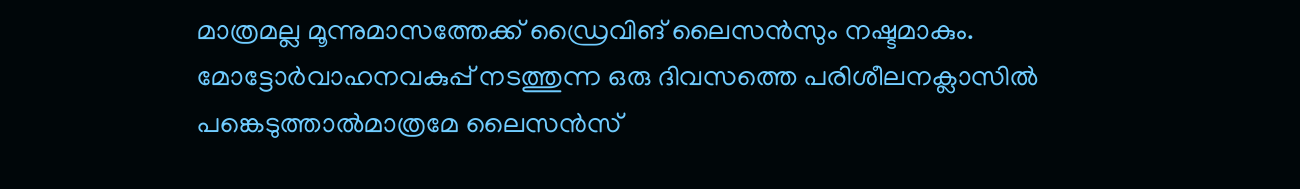മാത്രമല്ല മൂന്നുമാസത്തേക്ക്‌ ഡ്രൈവിങ് ലൈസൻസും നഷ്ടമാകും. മോട്ടോർവാഹനവകുപ്പ് നടത്തുന്ന ഒരു ദിവസത്തെ പരിശീലനക്ലാസിൽ പങ്കെടുത്താൽമാത്രമേ ലൈസൻസ്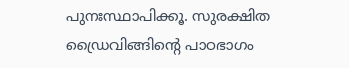പുനഃസ്ഥാപിക്കൂ. സുരക്ഷിത ഡ്രൈവിങ്ങിന്റെ പാഠഭാഗം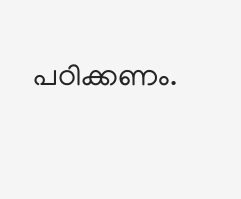പഠിക്കണം.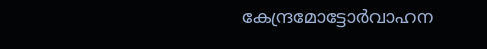കേന്ദ്രമോട്ടോർവാഹന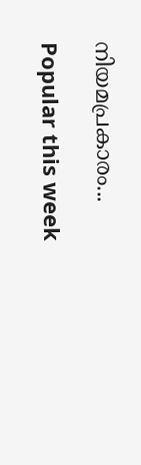നിയമപ്രകാരം...

Popular this week